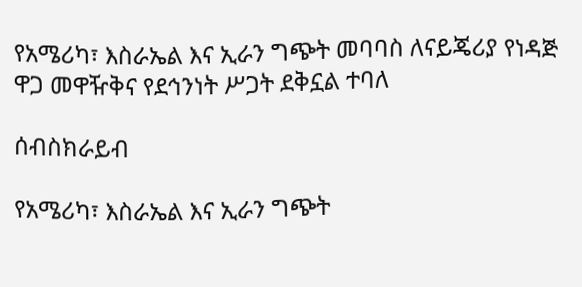የአሜሪካ፣ እስራኤል እና ኢራን ግጭት መባባስ ለናይጄሪያ የነዳጅ ዋጋ መዋዥቅና የደኅንነት ሥጋት ደቅኗል ተባለ

ሰብስክራይብ

የአሜሪካ፣ እስራኤል እና ኢራን ግጭት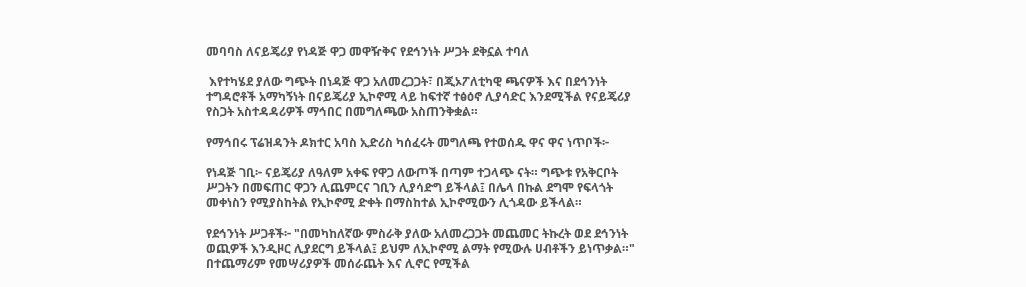መባባስ ለናይጄሪያ የነዳጅ ዋጋ መዋዥቅና የደኅንነት ሥጋት ደቅኗል ተባለ

 እየተካሄደ ያለው ግጭት በነዳጅ ዋጋ አለመረጋጋት፣ በጂኦፖለቲካዊ ጫናዎች እና በደኅንነት ተግዳሮቶች አማካኝነት በናይጄሪያ ኢኮኖሚ ላይ ከፍተኛ ተፅዕኖ ሊያሳድር እንደሚችል የናይጄሪያ የስጋት አስተዳዳሪዎች ማኅበር በመግለጫው አስጠንቅቋል።

የማኅበሩ ፕሬዝዳንት ዶክተር አባስ ኢድሪስ ካሰፈሩት መግለጫ የተወሰዱ ዋና ዋና ነጥቦች፦

የነዳጅ ገቢ፦ ናይጄሪያ ለዓለም አቀፍ የዋጋ ለውጦች በጣም ተጋላጭ ናት። ግጭቱ የአቅርቦት ሥጋትን በመፍጠር ዋጋን ሊጨምርና ገቢን ሊያሳድግ ይችላል፤ በሌላ በኩል ደግሞ የፍላጎት መቀነስን የሚያስከትል የኢኮኖሚ ድቀት በማስከተል ኢኮኖሚውን ሊጎዳው ይችላል።

የደኅንነት ሥጋቶች፦ "በመካከለኛው ምስራቅ ያለው አለመረጋጋት መጨመር ትኩረት ወደ ደኅንነት ወጪዎች እንዲዞር ሊያደርግ ይችላል፤ ይህም ለኢኮኖሚ ልማት የሚውሉ ሀብቶችን ይነጥቃል።" በተጨማሪም የመሣሪያዎች መሰራጨት እና ሊኖር የሚችል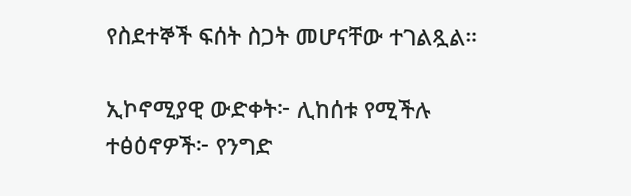የስደተኞች ፍሰት ስጋት መሆናቸው ተገልጿል።

ኢኮኖሚያዊ ውድቀት፦ ሊከሰቱ የሚችሉ ተፅዕኖዎች፦ የንግድ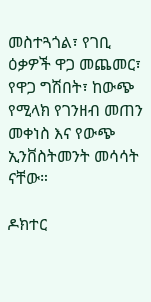መስተጓጎል፣ የገቢ ዕቃዎች ዋጋ መጨመር፣ የዋጋ ግሽበት፣ ከውጭ የሚላክ የገንዘብ መጠን መቀነስ እና የውጭ ኢንቨስትመንት መሳሳት ናቸው።

ዶክተር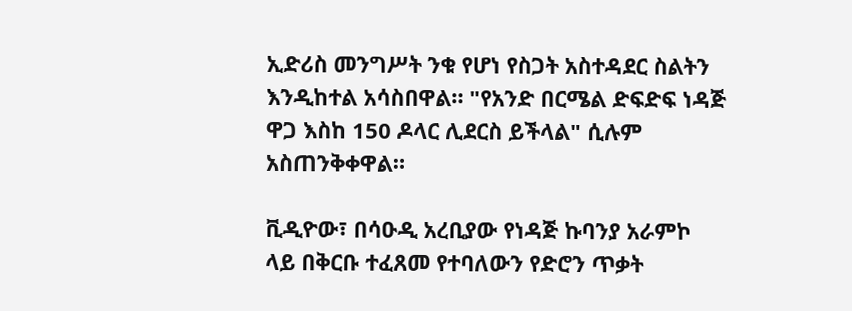ኢድሪስ መንግሥት ንቁ የሆነ የስጋት አስተዳደር ስልትን እንዲከተል አሳስበዋል። "የአንድ በርሜል ድፍድፍ ነዳጅ ዋጋ እስከ 150 ዶላር ሊደርስ ይችላል" ሲሉም አስጠንቅቀዋል።

ቪዲዮው፣ በሳዑዲ አረቢያው የነዳጅ ኩባንያ አራምኮ ላይ በቅርቡ ተፈጸመ የተባለውን የድሮን ጥቃት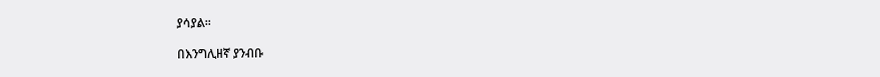ያሳያል፡፡

በእንግሊዘኛ ያንብቡ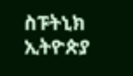ስፑትኒክ ኢትዮጵያ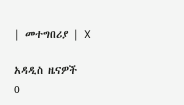| መተግበሪያ | X

አዳዲስ ዜናዎች
0